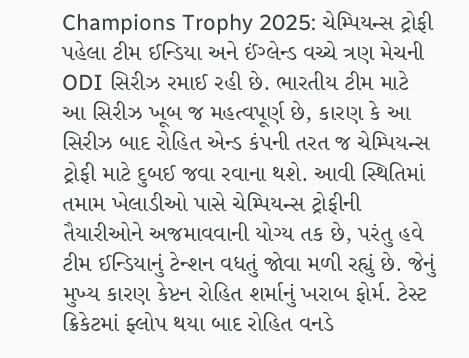Champions Trophy 2025: ચેમ્પિયન્સ ટ્રોફી પહેલા ટીમ ઈન્ડિયા અને ઈંગ્લેન્ડ વચ્ચે ત્રણ મેચની ODI સિરીઝ રમાઈ રહી છે. ભારતીય ટીમ માટે આ સિરીઝ ખૂબ જ મહત્વપૂર્ણ છે, કારણ કે આ સિરીઝ બાદ રોહિત એન્ડ કંપની તરત જ ચેમ્પિયન્સ ટ્રોફી માટે દુબઈ જવા રવાના થશે. આવી સ્થિતિમાં તમામ ખેલાડીઓ પાસે ચેમ્પિયન્સ ટ્રોફીની તૈયારીઓને અજમાવવાની યોગ્ય તક છે, પરંતુ હવે ટીમ ઈન્ડિયાનું ટેન્શન વધતું જોવા મળી રહ્યું છે. જેનું મુખ્ય કારણ કેપ્ટન રોહિત શર્માનું ખરાબ ફોર્મ. ટેસ્ટ ક્રિકેટમાં ફ્લોપ થયા બાદ રોહિત વનડે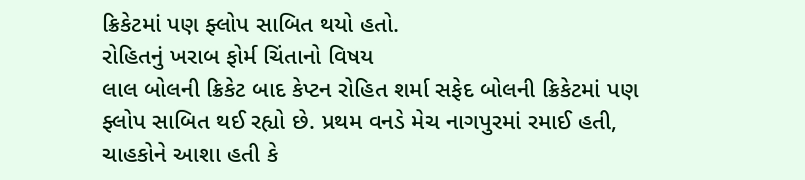ક્રિકેટમાં પણ ફ્લોપ સાબિત થયો હતો.
રોહિતનું ખરાબ ફોર્મ ચિંતાનો વિષય
લાલ બોલની ક્રિકેટ બાદ કેપ્ટન રોહિત શર્મા સફેદ બોલની ક્રિકેટમાં પણ ફ્લોપ સાબિત થઈ રહ્યો છે. પ્રથમ વનડે મેચ નાગપુરમાં રમાઈ હતી, ચાહકોને આશા હતી કે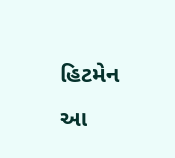હિટમેન આ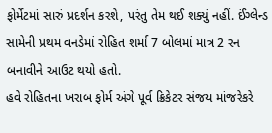ફોર્મેટમાં સારું પ્રદર્શન કરશે, પરંતુ તેમ થઈ શક્યું નહીં. ઈંગ્લેન્ડ સામેની પ્રથમ વનડેમાં રોહિત શર્મા 7 બોલમાં માત્ર 2 રન બનાવીને આઉટ થયો હતો.
હવે રોહિતના ખરાબ ફોર્મ અંગે પૂર્વ ક્રિકેટર સંજય માંજરેકરે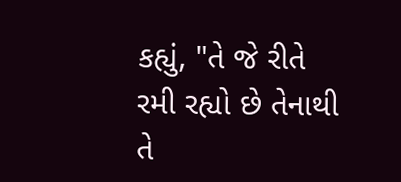કહ્યું, "તે જે રીતે રમી રહ્યો છે તેનાથી તે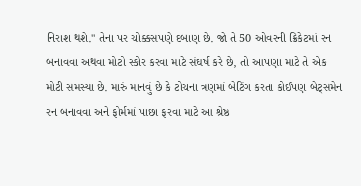નિરાશ થશે." તેના પર ચોક્કસપણે દબાણ છે. જો તે 50 ઓવરની ક્રિકેટમાં રન બનાવવા અથવા મોટો સ્કોર કરવા માટે સંઘર્ષ કરે છે, તો આપણા માટે તે એક મોટી સમસ્યા છે. મારું માનવું છે કે ટોચના ત્રણમાં બેટિંગ કરતા કોઈપણ બેટ્સમેન રન બનાવવા અને ફોર્મમાં પાછા ફરવા માટે આ શ્રેષ્ઠ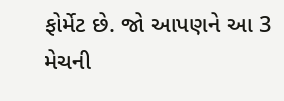ફોર્મેટ છે. જો આપણને આ 3 મેચની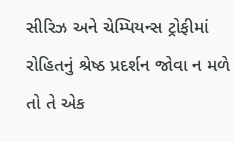સીરિઝ અને ચેમ્પિયન્સ ટ્રોફીમાં રોહિતનું શ્રેષ્ઠ પ્રદર્શન જોવા ન મળે તો તે એક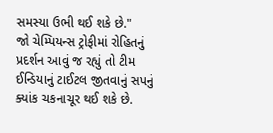સમસ્યા ઉભી થઈ શકે છે."
જો ચેમ્પિયન્સ ટ્રોફીમાં રોહિતનું પ્રદર્શન આવું જ રહ્યું તો ટીમ ઈન્ડિયાનું ટાઈટલ જીતવાનું સપનું ક્યાંક ચકનાચૂર થઈ શકે છે.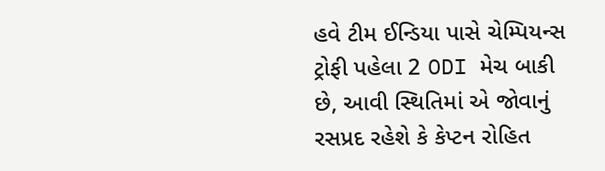હવે ટીમ ઈન્ડિયા પાસે ચેમ્પિયન્સ ટ્રોફી પહેલા 2 ODI મેચ બાકી છે, આવી સ્થિતિમાં એ જોવાનું રસપ્રદ રહેશે કે કેપ્ટન રોહિત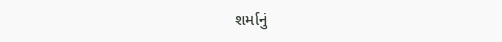શર્માનું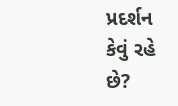પ્રદર્શન કેવું રહે છે?